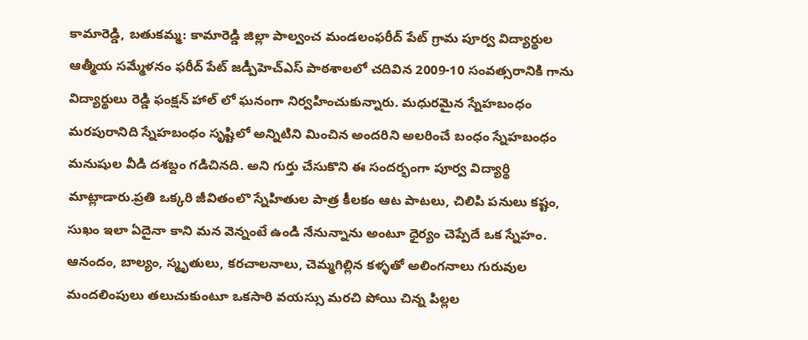కామారెడ్డి, బతుకమ్మ: కామారెడ్డి జిల్లా పాల్వంచ మండలంఫరీద్ పేట్ గ్రామ పూర్వ విద్యార్థుల ఆత్మీయ సమ్మేళనం ఫరీద్ పేట్ జడ్పీహెచ్ఎస్ పాఠశాలలో చదివిన 2009-10 సంవత్సరానికి గాను విద్యార్థులు రెడ్డి ఫంక్షన్ హాల్ లో ఘనంగా నిర్వహించుకున్నారు. మధురమైన స్నేహబంధం మరపురానిది స్నేహబంధం సృష్టిలో అన్నిటిని మించిన అందరిని అలరించే బంధం స్నేహబంధం మనుషుల వీడి దశబ్దం గడిచినది. అని గుర్తు చేసుకొని ఈ సందర్భంగా పూర్వ విద్యార్థి మాట్లాడారు.ప్రతి ఒక్కరి జీవితంలొ స్నేహితుల పాత్ర కీలకం ఆట పాటలు, చిలిపి పనులు కష్టం, సుఖం ఇలా ఏదైనా కాని మన వెన్నంటే ఉండి నేనున్నాను అంటూ ధైర్యం చెప్పేదే ఒక స్నేహం. ఆనందం, బాల్యం, స్మృతులు, కరచాలనాలు, చెమ్మగిల్లిన కళ్ళతో అలింగనాలు గురువుల మందలింపులు తలుచుకుంటూ ఒకసారి వయస్సు మరచి పోయి చిన్న పిల్లల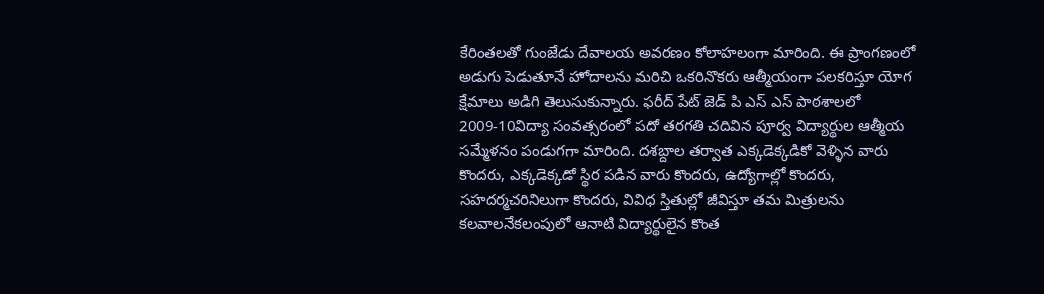కేరింతలతో గుంజేడు దేవాలయ అవరణం కోలాహలంగా మారింది. ఈ ప్రాంగణంలో అడుగు పెడుతూనే హోదాలను మరిచి ఒకరినొకరు ఆత్మీయంగా పలకరిస్తూ యోగ క్షేమాలు అడిగి తెలుసుకున్నారు. ఫరీద్ పేట్ జెడ్ పి ఎస్ ఎస్ పాఠశాలలో 2009-10విద్యా సంవత్సరంలో పదో తరగతి చదివిన పూర్వ విద్యార్థుల ఆత్మీయ సమ్మేళనం పండుగగా మారింది. దశబ్దాల తర్వాత ఎక్కడెక్కడికో వెళ్ళిన వారు కొందరు, ఎక్కడెక్కడో స్థిర పడిన వారు కొందరు, ఉద్యోగాల్లో కొందరు, సహదర్మచరినిలుగా కొందరు, వివిధ స్తితుల్లో జీవిస్తూ తమ మిత్రులను కలవాలనేకలంపులో ఆనాటి విద్యార్థులైన కొంత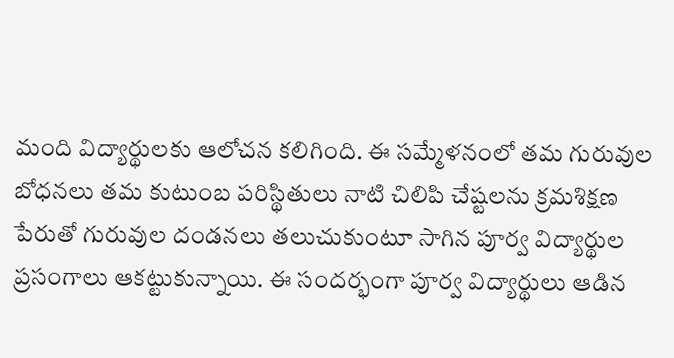మంది విద్యార్థులకు ఆలోచన కలిగింది. ఈ సమ్మేళనంలో తమ గురువుల బోధనలు తమ కుటుంబ పరిస్థితులు నాటి చిలిపి చేష్టలను క్రమశిక్షణ పేరుతో గురువుల దండనలు తలుచుకుంటూ సాగిన పూర్వ విద్యార్థుల ప్రసంగాలు ఆకట్టుకున్నాయి. ఈ సందర్భంగా పూర్వ విద్యార్థులు ఆడిన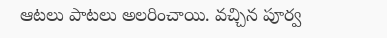ఆటలు పాటలు అలరించాయి. వచ్చిన పూర్వ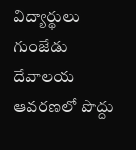విద్యార్థులు గుంజేడు దేవాలయ ఆవరణలో పొద్దు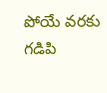పోయే వరకు గడిపి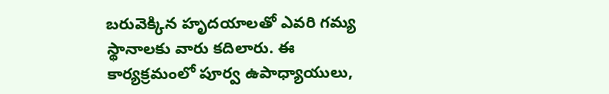బరువెక్కిన హృదయాలతో ఎవరి గమ్య స్థానాలకు వారు కదిలారు. ఈ కార్యక్రమంలో పూర్వ ఉపాధ్యాయులు,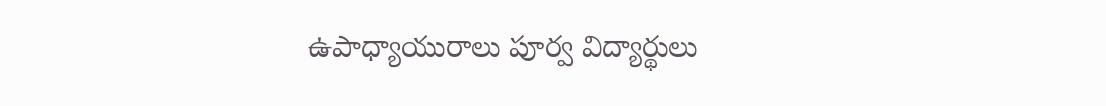ఉపాధ్యాయురాలు పూర్వ విద్యార్థులు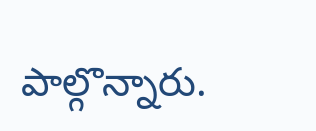పాల్గొన్నారు.